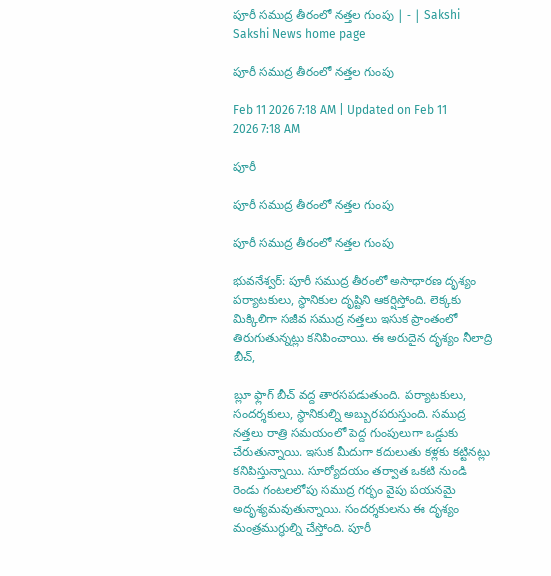పూరీ సముద్ర తీరంలో నత్తల గుంపు | - | Sakshi
Sakshi News home page

పూరీ సముద్ర తీరంలో నత్తల గుంపు

Feb 11 2026 7:18 AM | Updated on Feb 11 2026 7:18 AM

పూరీ

పూరీ సముద్ర తీరంలో నత్తల గుంపు

పూరీ సముద్ర తీరంలో నత్తల గుంపు

భువనేశ్వర్‌: పూరీ సముద్ర తీరంలో అసాధారణ దృశ్యం పర్యాటకులు, స్థానికుల దృష్టిని ఆకర్షిస్తోంది. లెక్కకు మిక్కిలిగా సజీవ సముద్ర నత్తలు ఇసుక ప్రాంతంలో తిరుగుతున్నట్లు కనిపించాయి. ఈ అరుదైన దృశ్యం నీలాద్రి బీచ్‌,

బ్లూ ఫ్లాగ్‌ బీచ్‌ వద్ద తారసపడుతుంది. పర్యాటకులు, సందర్శకులు, స్థానికుల్ని అబ్బురపరుస్తుంది. సముద్ర నత్తలు రాత్రి సమయంలో పెద్ద గుంపులుగా ఒడ్డుకు చేరుతున్నాయి. ఇసుక మీదుగా కదులుతు కళ్లకు కట్టినట్లు కనిపిస్తున్నాయి. సూర్యోదయం తర్వాత ఒకటి నుండి రెండు గంటలలోపు సముద్ర గర్భం వైపు పయనమై అదృశ్యమవుతున్నాయి. సందర్శకులను ఈ దృశ్యం మంత్రముగ్ధుల్ని చేస్తోంది. పూరీ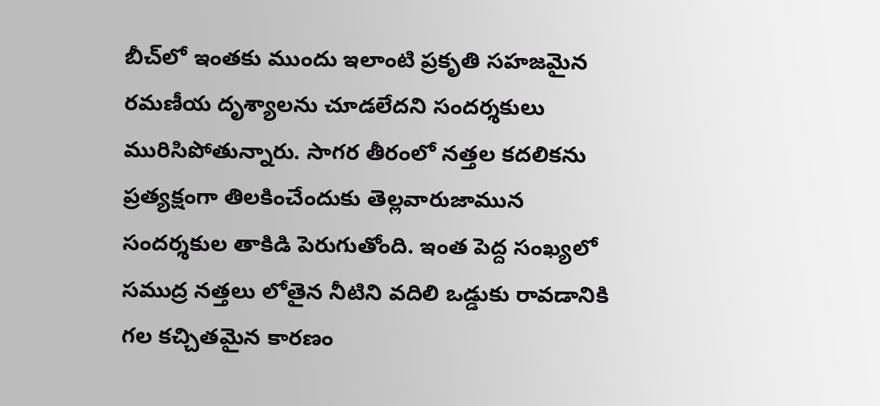బీచ్‌లో ఇంతకు ముందు ఇలాంటి ప్రకృతి సహజమైన రమణీయ దృశ్యాలను చూడలేదని సందర్శకులు మురిసిపోతున్నారు. సాగర తీరంలో నత్తల కదలికను ప్రత్యక్షంగా తిలకించేందుకు తెల్లవారుజామున సందర్శకుల తాకిడి పెరుగుతోంది. ఇంత పెద్ద సంఖ్యలో సముద్ర నత్తలు లోతైన నీటిని వదిలి ఒడ్డుకు రావడానికి గల కచ్చితమైన కారణం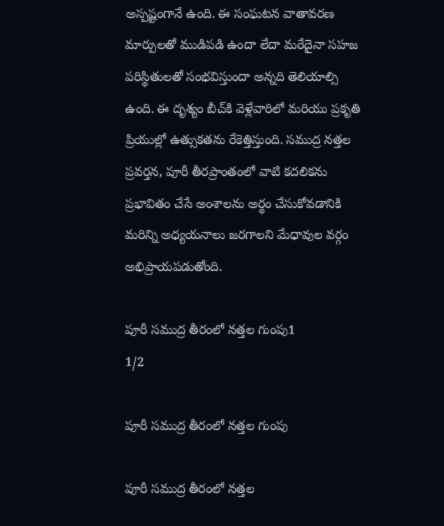అస్పష్టంగానే ఉంది. ఈ సంఘటన వాతావరణ మార్పులతో ముడిపడి ఉందా లేదా మరేదైనా సహజ పరిస్థితులతో సంభవిస్తుందా అన్నది తెలియాల్సి ఉంది. ఈ దృశ్యం బీచ్‌కి వెళ్లేవారిలో మరియు ప్రకృతి ప్రియుల్లో ఉత్సుకతను రేకెత్తిస్తుంది. సముద్ర నత్తల ప్రవర్తన, పూరీ తీరప్రాంతంలో వాటి కదలికను ప్రభావితం చేసే అంశాలను అర్థం చేసుకోవడానికి మరిన్ని అధ్యయనాలు జరగాలని మేధావుల వర్గం అభిప్రాయపడుతోంది.

పూరీ సముద్ర తీరంలో నత్తల గుంపు1
1/2

పూరీ సముద్ర తీరంలో నత్తల గుంపు

పూరీ సముద్ర తీరంలో నత్తల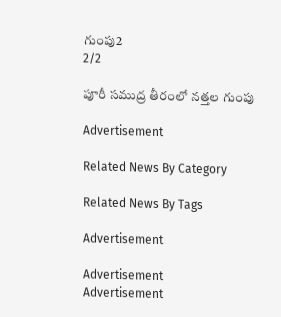గుంపు2
2/2

పూరీ సముద్ర తీరంలో నత్తల గుంపు

Advertisement

Related News By Category

Related News By Tags

Advertisement

Advertisement
Advertisement